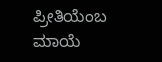ಪ್ರೀತಿಯೆಂಬ ಮಾಯೆ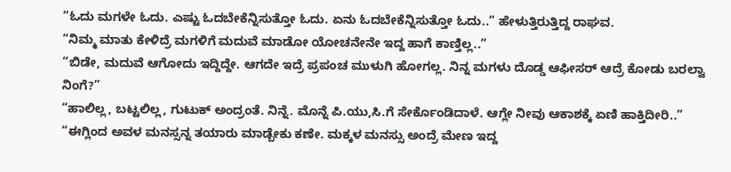“ಓದು ಮಗಳೇ ಓದು. ಎಷ್ಟು ಓದಬೇಕೆನ್ನಿಸುತ್ತೋ ಓದು. ಏನು ಓದಬೇಕೆನ್ನಿಸುತ್ತೋ ಓದು..” ಹೇಳುತ್ತಿರುತ್ತಿದ್ದ ರಾಘವ.
“ನಿಮ್ಮ ಮಾತು ಕೇಳಿದ್ರೆ ಮಗಳಿಗೆ ಮದುವೆ ಮಾಡೋ ಯೋಚನೇನೇ ಇದ್ದ ಹಾಗೆ ಕಾಣ್ತಿಲ್ಲ..”
“ಬಿಡೇ, ಮದುವೆ ಆಗೋದು ಇದ್ದಿದ್ದೇ. ಆಗದೇ ಇದ್ರೆ ಪ್ರಪಂಚ ಮುಳುಗಿ ಹೋಗಲ್ಲ. ನಿನ್ನ ಮಗಳು ದೊಡ್ಡ ಆಫೀಸರ್‌ ಆದ್ರೆ ಕೋಡು ಬರಲ್ವಾ ನಿಂಗೆ?”
“ಹಾಲಿಲ್ಲ, ಬಟ್ಟಲಿಲ್ಲ, ಗುಟುಕ್‌ ಅಂದ್ರಂತೆ. ನಿನ್ನೆ. ಮೊನ್ನೆ ಪಿ.ಯು,ಸಿ.ಗೆ ಸೇರ್ಕೊಂಡಿದಾಳೆ. ಆಗ್ಲೇ ನೀವು ಆಕಾಶಕ್ಕೆ ಏಣಿ ಹಾಕ್ತಿದೀರಿ..”
“ಈಗ್ಲಿಂದ ಅವಳ ಮನಸ್ಸನ್ನ ತಯಾರು ಮಾಡ್ಬೇಕು ಕಣೇ. ಮಕ್ಕಳ ಮನಸ್ಸು ಅಂದ್ರೆ ಮೇಣ ಇದ್ದ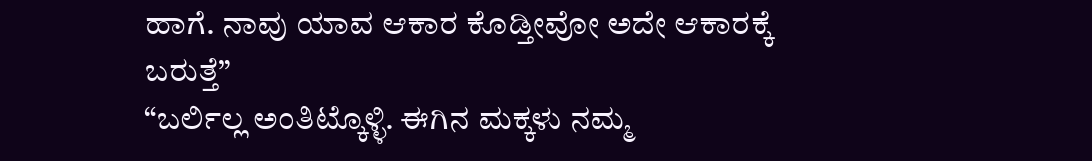ಹಾಗೆ. ನಾವು ಯಾವ ಆಕಾರ ಕೊಡ್ತೀವೋ ಅದೇ ಆಕಾರಕ್ಕೆ ಬರುತ್ತೆ”
“ಬರ್ಲಿಲ್ಲ ಅಂತಿಟ್ಕೊಳ್ಳಿ. ಈಗಿನ ಮಕ್ಕಳು ನಮ್ಮ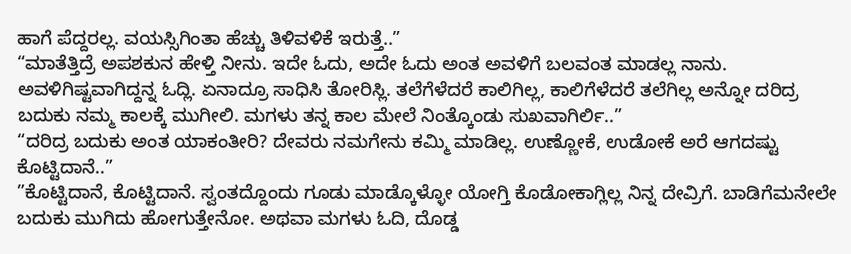ಹಾಗೆ ಪೆದ್ದರಲ್ಲ. ವಯಸ್ಸಿಗಿಂತಾ ಹೆಚ್ಚು ತಿಳಿವಳಿಕೆ ಇರುತ್ತೆ..”
“ಮಾತೆತ್ತಿದ್ರೆ ಅಪಶಕುನ ಹೇಳ್ತಿ ನೀನು. ಇದೇ ಓದು, ಅದೇ ಓದು ಅಂತ ಅವಳಿಗೆ ಬಲವಂತ ಮಾಡಲ್ಲ ನಾನು. ಅವಳಿಗಿಷ್ಟವಾಗಿದ್ದನ್ನ ಓದ್ಲಿ. ಏನಾದ್ರೂ ಸಾಧಿಸಿ ತೋರಿಸ್ಲಿ. ತಲೆಗೆಳೆದರೆ ಕಾಲಿಗಿಲ್ಲ, ಕಾಲಿಗೆಳೆದರೆ ತಲೆಗಿಲ್ಲ ಅನ್ನೋ ದರಿದ್ರ ಬದುಕು ನಮ್ಮ ಕಾಲಕ್ಕೆ ಮುಗೀಲಿ. ಮಗಳು ತನ್ನ ಕಾಲ ಮೇಲೆ ನಿಂತ್ಕೊಂಡು ಸುಖವಾಗಿರ್ಲಿ..”
“ದರಿದ್ರ ಬದುಕು ಅಂತ ಯಾಕಂತೀರಿ? ದೇವರು ನಮಗೇನು ಕಮ್ಮಿ ಮಾಡಿಲ್ಲ. ಉಣ್ಣೋಕೆ, ಉಡೋಕೆ ಅರೆ ಆಗದಷ್ಟು ಕೊಟ್ಟಿದಾನೆ..”
”ಕೊಟ್ಟಿದಾನೆ, ಕೊಟ್ಟಿದಾನೆ. ಸ್ವಂತದ್ದೊಂದು ಗೂಡು ಮಾಡ್ಕೊಳ್ಳೋ ಯೋಗ್ತಿ ಕೊಡೋಕಾಗ್ಲಿಲ್ಲ ನಿನ್ನ ದೇವ್ರಿಗೆ. ಬಾಡಿಗೆಮನೇಲೇ ಬದುಕು ಮುಗಿದು ಹೋಗುತ್ತೇನೋ. ಅಥವಾ ಮಗಳು ಓದಿ, ದೊಡ್ಡ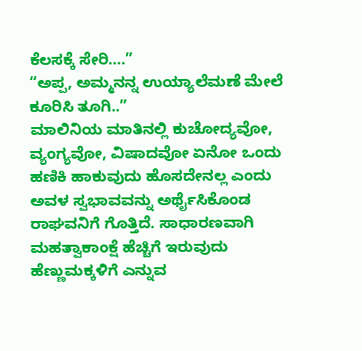ಕೆಲಸಕ್ಕೆ ಸೇರಿ….”
“ಅಪ್ಪ, ಅಮ್ಮನನ್ನ ಉಯ್ಯಾಲೆಮಣೆ ಮೇಲೆ ಕೂರಿಸಿ ತೂಗಿ..”
ಮಾಲಿನಿಯ ಮಾತಿನಲ್ಲಿ ಕುಚೋದ್ಯವೋ, ವ್ಯಂಗ್ಯವೋ, ವಿಷಾದವೋ ಏನೋ ಒಂದು ಹಣಿಕಿ ಹಾಕುವುದು ಹೊಸದೇನಲ್ಲ ಎಂದು ಅವಳ ಸ್ವಭಾವವನ್ನು ಅರ್ಥೈಸಿಕೊಂಡ ರಾಘವನಿಗೆ ಗೊತ್ತಿದೆ. ಸಾಧಾರಣವಾಗಿ ಮಹತ್ವಾಕಾಂಕ್ಷೆ ಹೆಚ್ಚಿಗೆ ಇರುವುದು ಹೆಣ್ಣುಮಕ್ಕಳಿಗೆ ಎನ್ನುವ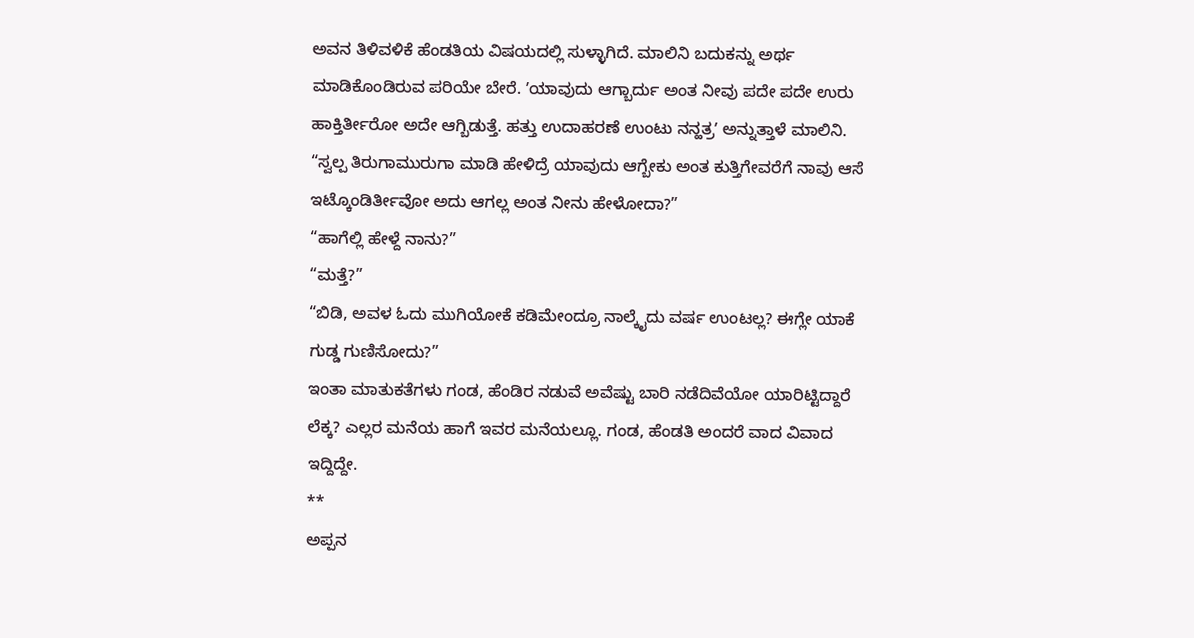ಅವನ ತಿಳಿವಳಿಕೆ ಹೆಂಡತಿಯ ವಿಷಯದಲ್ಲಿ ಸುಳ್ಳಾಗಿದೆ. ಮಾಲಿನಿ ಬದುಕನ್ನು ಅರ್ಥ ಮಾಡಿಕೊಂಡಿರುವ ಪರಿಯೇ ಬೇರೆ. ʼಯಾವುದು ಆಗ್ಬಾರ್ದು ಅಂತ ನೀವು ಪದೇ ಪದೇ ಉರು ಹಾಕ್ತಿರ್ತೀರೋ ಅದೇ ಆಗ್ಬಿಡುತ್ತೆ. ಹತ್ತು ಉದಾಹರಣೆ ಉಂಟು ನನ್ಹತ್ರʼ ಅನ್ನುತ್ತಾಳೆ ಮಾಲಿನಿ.
“ಸ್ವಲ್ಪ ತಿರುಗಾಮುರುಗಾ ಮಾಡಿ ಹೇಳಿದ್ರೆ ಯಾವುದು ಆಗ್ಬೇಕು ಅಂತ ಕುತ್ತಿಗೇವರೆಗೆ ನಾವು ಆಸೆ ಇಟ್ಕೊಂಡಿರ್ತೀವೋ ಅದು ಆಗಲ್ಲ ಅಂತ ನೀನು ಹೇಳೋದಾ?”
“ಹಾಗೆಲ್ಲಿ ಹೇಳ್ದೆ ನಾನು?”
“ಮತ್ತೆ?”
“ಬಿಡಿ, ಅವಳ ಓದು ಮುಗಿಯೋಕೆ ಕಡಿಮೇಂದ್ರೂ ನಾಲ್ಕೈದು ವರ್ಷ ಉಂಟಲ್ಲ? ಈಗ್ಲೇ ಯಾಕೆ ಗುಡ್ಡ ಗುಣಿಸೋದು?”
ಇಂತಾ ಮಾತುಕತೆಗಳು ಗಂಡ, ಹೆಂಡಿರ ನಡುವೆ ಅವೆಷ್ಟು ಬಾರಿ ನಡೆದಿವೆಯೋ ಯಾರಿಟ್ಟಿದ್ದಾರೆ ಲೆಕ್ಕ? ಎಲ್ಲರ ಮನೆಯ ಹಾಗೆ ಇವರ ಮನೆಯಲ್ಲೂ. ಗಂಡ, ಹೆಂಡತಿ ಅಂದರೆ ವಾದ ವಿವಾದ ಇದ್ದಿದ್ದೇ.
**
ಅಪ್ಪನ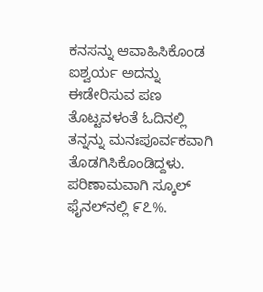ಕನಸನ್ನು ಆವಾಹಿಸಿಕೊಂಡ ಐಶ್ವರ್ಯ ಅದನ್ನು ಈಡೇರಿಸುವ ಪಣ ತೊಟ್ಟವಳಂತೆ ಓದಿನಲ್ಲಿ ತನ್ನನ್ನು ಮನಃಪೂರ್ವಕವಾಗಿ ತೊಡಗಿಸಿಕೊಂಡಿದ್ದಳು. ಪರಿಣಾಮವಾಗಿ ಸ್ಕೂಲ್‌ ಫೈನಲ್‌ನಲ್ಲಿ ೯೭%.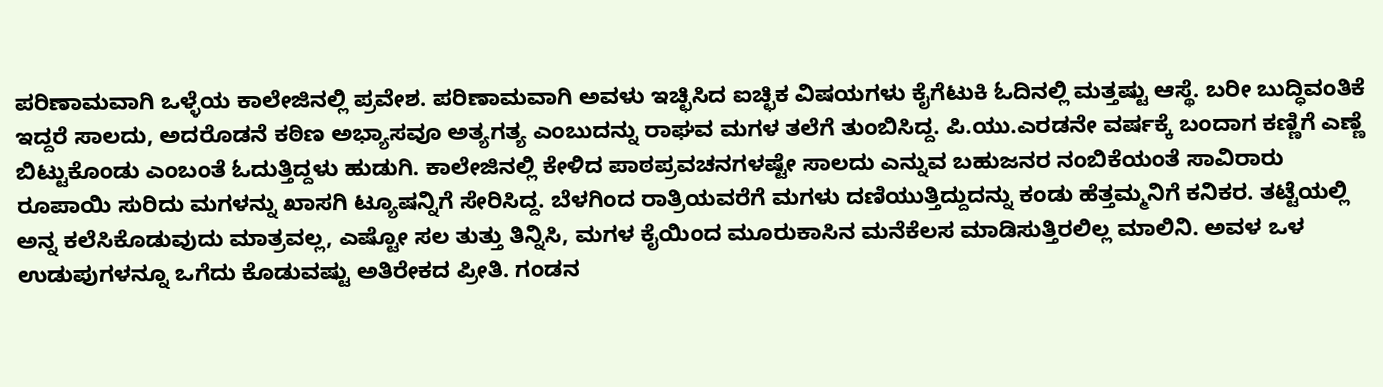ಪರಿಣಾಮವಾಗಿ ಒಳ್ಳೆಯ ಕಾಲೇಜಿನಲ್ಲಿ ಪ್ರವೇಶ. ಪರಿಣಾಮವಾಗಿ ಅವಳು ಇಚ್ಛಿಸಿದ ಐಚ್ಛಿಕ ವಿಷಯಗಳು ಕೈಗೆಟುಕಿ ಓದಿನಲ್ಲಿ ಮತ್ತಷ್ಟು ಆಸ್ಥೆ. ಬರೀ ಬುದ್ಧಿವಂತಿಕೆ ಇದ್ದರೆ ಸಾಲದು, ಅದರೊಡನೆ ಕಠಿಣ ಅಭ್ಯಾಸವೂ ಅತ್ಯಗತ್ಯ ಎಂಬುದನ್ನು ರಾಘವ ಮಗಳ ತಲೆಗೆ ತುಂಬಿಸಿದ್ದ. ಪಿ.ಯು.ಎರಡನೇ ವರ್ಷಕ್ಕೆ ಬಂದಾಗ ಕಣ್ಣಿಗೆ ಎಣ್ಣೆ ಬಿಟ್ಟುಕೊಂಡು ಎಂಬಂತೆ ಓದುತ್ತಿದ್ದಳು ಹುಡುಗಿ. ಕಾಲೇಜಿನಲ್ಲಿ ಕೇಳಿದ ಪಾಠಪ್ರವಚನಗಳಷ್ಟೇ ಸಾಲದು ಎನ್ನುವ ಬಹುಜನರ ನಂಬಿಕೆಯಂತೆ ಸಾವಿರಾರು ರೂಪಾಯಿ ಸುರಿದು ಮಗಳನ್ನು ಖಾಸಗಿ ಟ್ಯೂಷನ್ನಿಗೆ ಸೇರಿಸಿದ್ದ. ಬೆಳಗಿಂದ ರಾತ್ರಿಯವರೆಗೆ ಮಗಳು ದಣಿಯುತ್ತಿದ್ದುದನ್ನು ಕಂಡು ಹೆತ್ತಮ್ಮನಿಗೆ ಕನಿಕರ. ತಟ್ಟೆಯಲ್ಲಿ ಅನ್ನ ಕಲೆಸಿಕೊಡುವುದು ಮಾತ್ರವಲ್ಲ, ಎಷ್ಟೋ ಸಲ ತುತ್ತು ತಿನ್ನಿಸಿ, ಮಗಳ ಕೈಯಿಂದ ಮೂರುಕಾಸಿನ ಮನೆಕೆಲಸ ಮಾಡಿಸುತ್ತಿರಲಿಲ್ಲ ಮಾಲಿನಿ. ಅವಳ ಒಳ ಉಡುಪುಗಳನ್ನೂ ಒಗೆದು ಕೊಡುವಷ್ಟು ಅತಿರೇಕದ ಪ್ರೀತಿ. ಗಂಡನ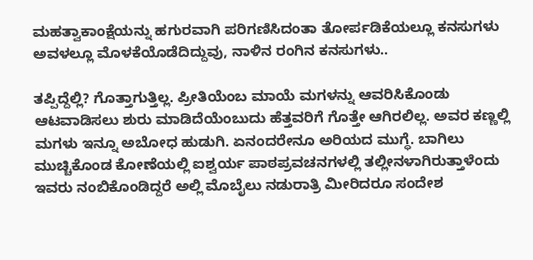ಮಹತ್ವಾಕಾಂಕ್ಷೆಯನ್ನು ಹಗುರವಾಗಿ ಪರಿಗಣಿಸಿದಂತಾ ತೋರ್ಪಡಿಕೆಯಲ್ಲೂ ಕನಸುಗಳು ಅವಳಲ್ಲೂ ಮೊಳಕೆಯೊಡೆದಿದ್ದುವು, ನಾಳಿನ ರಂಗಿನ ಕನಸುಗಳು..

ತಪ್ಪಿದ್ದೆಲ್ಲಿ? ಗೊತ್ತಾಗುತ್ತಿಲ್ಲ. ಪ್ರೀತಿಯೆಂಬ ಮಾಯೆ ಮಗಳನ್ನು ಆವರಿಸಿಕೊಂಡು ಆಟವಾಡಿಸಲು ಶುರು ಮಾಡಿದೆಯೆಂಬುದು ಹೆತ್ತವರಿಗೆ ಗೊತ್ತೇ ಆಗಿರಲಿಲ್ಲ. ಅವರ ಕಣ್ಣಲ್ಲಿ ಮಗಳು ಇನ್ನೂ ಅಬೋಧ ಹುಡುಗಿ. ಏನಂದರೇನೂ ಅರಿಯದ ಮುಗ್ಧೆ. ಬಾಗಿಲು ಮುಚ್ಚಿಕೊಂಡ ಕೋಣೆಯಲ್ಲಿ ಐಶ್ವರ್ಯ ಪಾಠಪ್ರವಚನಗಳಲ್ಲಿ ತಲ್ಲೀನಳಾಗಿರುತ್ತಾಳೆಂದು ಇವರು ನಂಬಿಕೊಂಡಿದ್ದರೆ ಅಲ್ಲಿ ಮೊಬೈಲು ನಡುರಾತ್ರಿ ಮೀರಿದರೂ ಸಂದೇಶ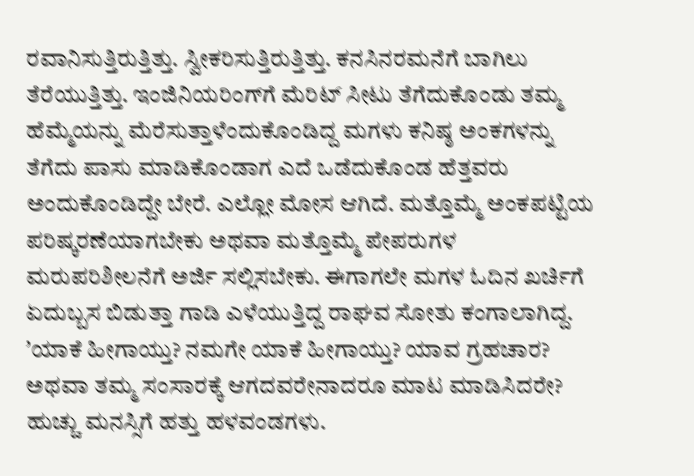ರವಾನಿಸುತ್ತಿರುತ್ತಿತ್ತು. ಸ್ವೀಕರಿಸುತ್ತಿರುತ್ತಿತ್ತು. ಕನಸಿನರಮನೆಗೆ ಬಾಗಿಲು ತೆರೆಯುತ್ತಿತ್ತು. ಇಂಜಿನಿಯರಿಂಗ್‌ಗೆ ಮೆರಿಟ್‌ ಸೀಟು ತೆಗೆದುಕೊಂಡು ತಮ್ಮ ಹೆಮ್ಮೆಯನ್ನು ಮೆರೆಸುತ್ತಾಳೆಂದುಕೊಂಡಿದ್ದ ಮಗಳು ಕನಿಷ್ಠ ಅಂಕಗಳನ್ನು ತೆಗೆದು ಪಾಸು ಮಾಡಿಕೊಂಡಾಗ ಎದೆ ಒಡೆದುಕೊಂಡ ಹೆತ್ತವರು ಅಂದುಕೊಂಡಿದ್ದೇ ಬೇರೆ. ಎಲ್ಲೋ ಮೋಸ ಆಗಿದೆ. ಮತ್ತೊಮ್ಮೆ ಅಂಕಪಟ್ಟಿಯ ಪರಿಷ್ಕರಣೆಯಾಗಬೇಕು ಅಥವಾ ಮತ್ತೊಮ್ಮೆ ಪೇಪರುಗಳ ಮರುಪರಿಶೀಲನೆಗೆ ಅರ್ಜಿ ಸಲ್ಲಿಸಬೇಕು. ಈಗಾಗಲೇ ಮಗಳ ಓದಿನ ಖರ್ಚಿಗೆ ಏದುಬ್ಬಸ ಬಿಡುತ್ತಾ ಗಾಡಿ ಎಳೆಯುತ್ತಿದ್ದ ರಾಘವ ಸೋತು ಕಂಗಾಲಾಗಿದ್ದ. ʼಯಾಕೆ ಹೀಗಾಯ್ತು? ನಮಗೇ ಯಾಕೆ ಹೀಗಾಯ್ತು? ಯಾವ ಗ್ರಹಚಾರ? ಅಥವಾ ತಮ್ಮ ಸಂಸಾರಕ್ಕೆ ಆಗದವರೇನಾದರೂ ಮಾಟ ಮಾಡಿಸಿದರೇ? ಹುಚ್ಚು ಮನಸ್ಸಿಗೆ ಹತ್ತು ಹಳವಂಡಗಳು.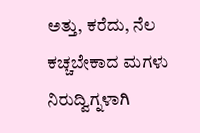ಅತ್ತು, ಕರೆದು, ನೆಲ ಕಚ್ಚಬೇಕಾದ ಮಗಳು ನಿರುದ್ವಿಗ್ನಳಾಗಿ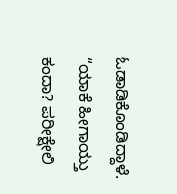ಓಡಾಡಿಕೊಂಡಿದ್ದಾಳೆ.
“ಯಾಕೆ ಹೀಗಾಯ್ತು ಕಂದಾ? ಪರೀಕ್ಷೇಲಿ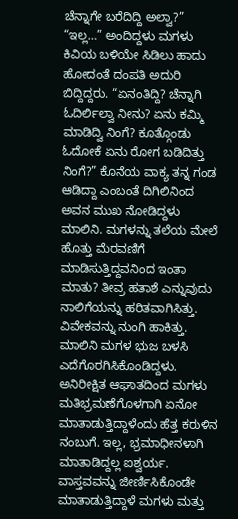ಚೆನ್ನಾಗೇ ಬರೆದಿದ್ದಿ ಅಲ್ವಾ?”
“ಇಲ್ಲ…” ಅಂದಿದ್ದಳು ಮಗಳು ಕಿವಿಯ ಬಳಿಯೇ ಸಿಡಿಲು ಹಾದು ಹೋದಂತೆ ದಂಪತಿ ಅದುರಿ ಬಿದ್ದಿದ್ದರು. “ಏನಂತಿದ್ದಿ? ಚೆನ್ನಾಗಿ ಓದಿರ್ಲಿಲ್ವಾ ನೀನು? ಏನು ಕಮ್ಮಿ ಮಾಡಿದ್ವಿ ನಿಂಗೆ? ಕೂತ್ಗೊಂಡು ಓದೋಕೆ ಏನು ರೋಗ ಬಡಿದಿತ್ತು ನಿಂಗೆ?” ಕೊನೆಯ ವಾಕ್ಯ ತನ್ನ ಗಂಡ ಆಡಿದ್ದಾ ಎಂಬಂತೆ ದಿಗಿಲಿನಿಂದ ಅವನ ಮುಖ ನೋಡಿದ್ದಳು ಮಾಲಿನಿ. ಮಗಳನ್ನು ತಲೆಯ ಮೇಲೆ ಹೊತ್ತು ಮೆರವಣಿಗೆ ಮಾಡಿಸುತ್ತಿದ್ದವನಿಂದ ಇಂತಾ ಮಾತು? ತೀವ್ರ ಹತಾಶೆ ಎನ್ನುವುದು ನಾಲಿಗೆಯನ್ನು ಹರಿತವಾಗಿಸಿತ್ತು. ವಿವೇಕವನ್ನು ನುಂಗಿ ಹಾಕಿತ್ತು. ಮಾಲಿನಿ ಮಗಳ ಭುಜ ಬಳಸಿ ಎದೆಗೊರಗಿಸಿಕೊಂಡಿದ್ದಳು. ಅನಿರೀಕ್ಷಿತ ಆಘಾತದಿಂದ ಮಗಳು ಮತಿಭ್ರಮಣೆಗೊಳಗಾಗಿ ಏನೋ ಮಾತಾಡುತ್ತಿದ್ದಾಳೆಂದು ಹೆತ್ತ ಕರುಳಿನ ನಂಬುಗೆ. ಇಲ್ಲ, ಭ್ರಮಾಧೀನಳಾಗಿ ಮಾತಾಡಿದ್ದಲ್ಲ ಐಶ್ವರ್ಯ. ವಾಸ್ತವವನ್ನು ಜೀರ್ಣಿಸಿಕೊಂಡೇ ಮಾತಾಡುತ್ತಿದ್ದಾಳೆ ಮಗಳು ಮತ್ತು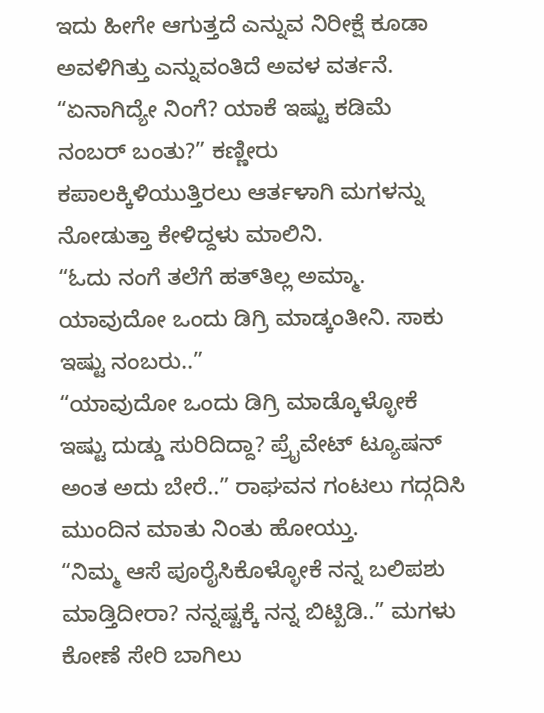ಇದು ಹೀಗೇ ಆಗುತ್ತದೆ ಎನ್ನುವ ನಿರೀಕ್ಷೆ ಕೂಡಾ ಅವಳಿಗಿತ್ತು ಎನ್ನುವಂತಿದೆ ಅವಳ ವರ್ತನೆ.
“ಏನಾಗಿದ್ಯೇ ನಿಂಗೆ? ಯಾಕೆ ಇಷ್ಟು ಕಡಿಮೆ ನಂಬರ್‌ ಬಂತು?” ಕಣ್ಣೀರು ಕಪಾಲಕ್ಕಿಳಿಯುತ್ತಿರಲು ಆರ್ತಳಾಗಿ ಮಗಳನ್ನು ನೋಡುತ್ತಾ ಕೇಳಿದ್ದಳು ಮಾಲಿನಿ.
“ಓದು ನಂಗೆ ತಲೆಗೆ ಹತ್‌ತಿಲ್ಲ ಅಮ್ಮಾ. ಯಾವುದೋ ಒಂದು ಡಿಗ್ರಿ ಮಾಡ್ಕಂತೀನಿ. ಸಾಕು ಇಷ್ಟು ನಂಬರು..”
“ಯಾವುದೋ ಒಂದು ಡಿಗ್ರಿ ಮಾಡ್ಕೊಳ್ಳೋಕೆ ಇಷ್ಟು ದುಡ್ಡು ಸುರಿದಿದ್ದಾ? ಪ್ರೈವೇಟ್‌ ಟ್ಯೂಷನ್‌ ಅಂತ ಅದು ಬೇರೆ..” ರಾಘವನ ಗಂಟಲು ಗದ್ಗದಿಸಿ ಮುಂದಿನ ಮಾತು ನಿಂತು ಹೋಯ್ತು.
“ನಿಮ್ಮ ಆಸೆ ಪೂರೈಸಿಕೊಳ್ಳೋಕೆ ನನ್ನ ಬಲಿಪಶು ಮಾಡ್ತಿದೀರಾ? ನನ್ನಷ್ಟಕ್ಕೆ ನನ್ನ ಬಿಟ್ಬಿಡಿ..” ಮಗಳು ಕೋಣೆ ಸೇರಿ ಬಾಗಿಲು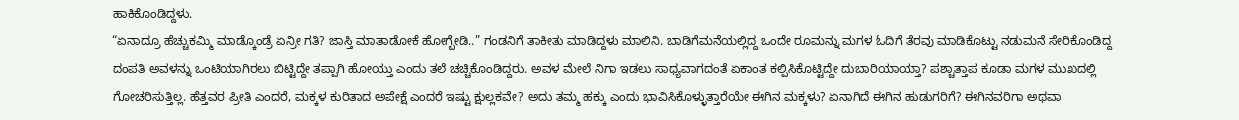ಹಾಕಿಕೊಂಡಿದ್ದಳು.
“ಏನಾದ್ರೂ ಹೆಚ್ಚುಕಮ್ಮಿ ಮಾಡ್ಕೊಂಡ್ರೆ ಏನ್ರೀ ಗತಿ? ಜಾಸ್ತಿ ಮಾತಾಡೋಕೆ ಹೋಗ್ಬೇಡಿ..” ಗಂಡನಿಗೆ ತಾಕೀತು ಮಾಡಿದ್ದಳು ಮಾಲಿನಿ. ಬಾಡಿಗೆಮನೆಯಲ್ಲಿದ್ದ ಒಂದೇ ರೂಮನ್ನು ಮಗಳ ಓದಿಗೆ ತೆರವು ಮಾಡಿಕೊಟ್ಟು ನಡುಮನೆ ಸೇರಿಕೊಂಡಿದ್ದ ದಂಪತಿ ಅವಳನ್ನು ಒಂಟಿಯಾಗಿರಲು ಬಿಟ್ಟಿದ್ದೇ ತಪ್ಪಾಗಿ ಹೋಯ್ತು ಎಂದು ತಲೆ ಚಚ್ಚಿಕೊಂಡಿದ್ದರು. ಅವಳ ಮೇಲೆ ನಿಗಾ ಇಡಲು ಸಾಧ್ಯವಾಗದಂತೆ ಏಕಾಂತ ಕಲ್ಪಿಸಿಕೊಟ್ಟಿದ್ದೇ ದುಬಾರಿಯಾಯ್ತಾ? ಪಶ್ಚಾತ್ತಾಪ ಕೂಡಾ ಮಗಳ ಮುಖದಲ್ಲಿ ಗೋಚರಿಸುತ್ತಿಲ್ಲ. ಹೆತ್ತವರ ಪ್ರೀತಿ ಎಂದರೆ, ಮಕ್ಕಳ ಕುರಿತಾದ ಅಪೇಕ್ಷೆ ಎಂದರೆ ಇಷ್ಟು ಕ್ಷುಲ್ಲಕವೇ? ಅದು ತಮ್ಮ ಹಕ್ಕು ಎಂದು ಭಾವಿಸಿಕೊಳ್ಳುತ್ತಾರೆಯೇ ಈಗಿನ ಮಕ್ಕಳು? ಏನಾಗಿದೆ ಈಗಿನ ಹುಡುಗರಿಗೆ? ಈಗಿನವರಿಗಾ ಅಥವಾ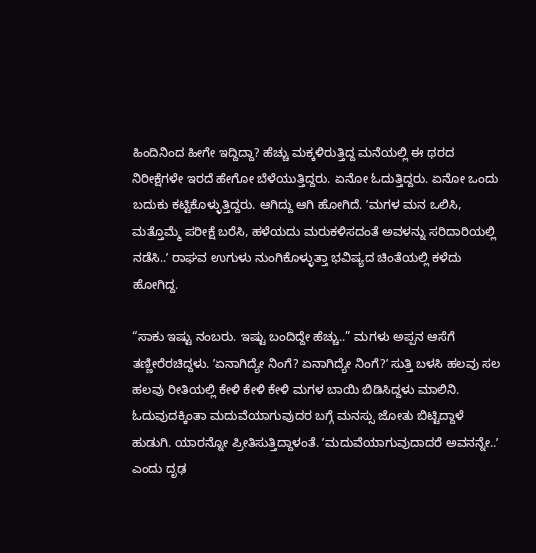ಹಿಂದಿನಿಂದ ಹೀಗೇ ಇದ್ದಿದ್ದಾ? ಹೆಚ್ಚು ಮಕ್ಕಳಿರುತ್ತಿದ್ದ ಮನೆಯಲ್ಲಿ ಈ ಥರದ ನಿರೀಕ್ಷೆಗಳೇ ಇರದೆ ಹೇಗೋ ಬೆಳೆಯುತ್ತಿದ್ದರು. ಏನೋ ಓದುತ್ತಿದ್ದರು. ಏನೋ ಒಂದು ಬದುಕು ಕಟ್ಟಿಕೊಳ್ಳುತ್ತಿದ್ದರು. ಆಗಿದ್ದು ಆಗಿ ಹೋಗಿದೆ. ʼಮಗಳ ಮನ ಒಲಿಸಿ, ಮತ್ತೊಮ್ಮೆ ಪರೀಕ್ಷೆ ಬರೆಸಿ, ಹಳೆಯದು ಮರುಕಳಿಸದಂತೆ ಅವಳನ್ನು ಸರಿದಾರಿಯಲ್ಲಿ ನಡೆಸಿ..ʼ ರಾಘವ ಉಗುಳು ನುಂಗಿಕೊಳ್ಳುತ್ತಾ ಭವಿಷ್ಯದ ಚಿಂತೆಯಲ್ಲಿ ಕಳೆದು ಹೋಗಿದ್ದ.

“ಸಾಕು ಇಷ್ಟು ನಂಬರು. ಇಷ್ಟು ಬಂದಿದ್ದೇ ಹೆಚ್ಚು..” ಮಗಳು ಅಪ್ಪನ ಆಸೆಗೆ ತಣ್ಣೀರೆರಚಿದ್ದಳು. ʼಏನಾಗಿದ್ಯೇ ನಿಂಗೆ? ಏನಾಗಿದ್ಯೇ ನಿಂಗೆ?ʼ ಸುತ್ತಿ ಬಳಸಿ ಹಲವು ಸಲ ಹಲವು ರೀತಿಯಲ್ಲಿ ಕೇಳಿ ಕೇಳಿ ಕೇಳಿ ಮಗಳ ಬಾಯಿ ಬಿಡಿಸಿದ್ದಳು ಮಾಲಿನಿ. ಓದುವುದಕ್ಕಿಂತಾ ಮದುವೆಯಾಗುವುದರ ಬಗ್ಗೆ ಮನಸ್ಸು ಜೋತು ಬಿಟ್ಟಿದ್ದಾಳೆ ಹುಡುಗಿ. ಯಾರನ್ನೋ ಪ್ರೀತಿಸುತ್ತಿದ್ದಾಳಂತೆ. ʼಮದುವೆಯಾಗುವುದಾದರೆ ಅವನನ್ನೇ..ʼ ಎಂದು ದೃಢ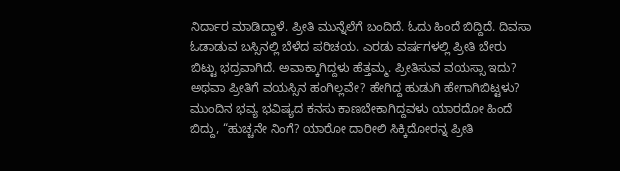ನಿರ್ದಾರ ಮಾಡಿದ್ದಾಳೆ. ಪ್ರೀತಿ ಮುನ್ನೆಲೆಗೆ ಬಂದಿದೆ. ಓದು ಹಿಂದೆ ಬಿದ್ದಿದೆ. ದಿವಸಾ ಓಡಾಡುವ ಬಸ್ಸಿನಲ್ಲಿ ಬೆಳೆದ ಪರಿಚಯ. ಎರಡು ವರ್ಷಗಳಲ್ಲಿ ಪ್ರೀತಿ ಬೇರು ಬಿಟ್ಟು ಭದ್ರವಾಗಿದೆ. ಅವಾಕ್ಕಾಗಿದ್ದಳು ಹೆತ್ತಮ್ಮ. ಪ್ರೀತಿಸುವ ವಯಸ್ಸಾ ಇದು? ಅಥವಾ ಪ್ರೀತಿಗೆ ವಯಸ್ಸಿನ ಹಂಗಿಲ್ಲವೇ? ಹೇಗಿದ್ದ ಹುಡುಗಿ ಹೇಗಾಗಿಬಿಟ್ಟಳು? ಮುಂದಿನ ಭವ್ಯ ಭವಿಷ್ಯದ ಕನಸು ಕಾಣಬೇಕಾಗಿದ್ದವಳು ಯಾರದೋ ಹಿಂದೆ ಬಿದ್ದು, “ಹುಚ್ಚನೇ ನಿಂಗೆ? ಯಾರೋ ದಾರೀಲಿ ಸಿಕ್ಕಿದೋರನ್ನ ಪ್ರೀತಿ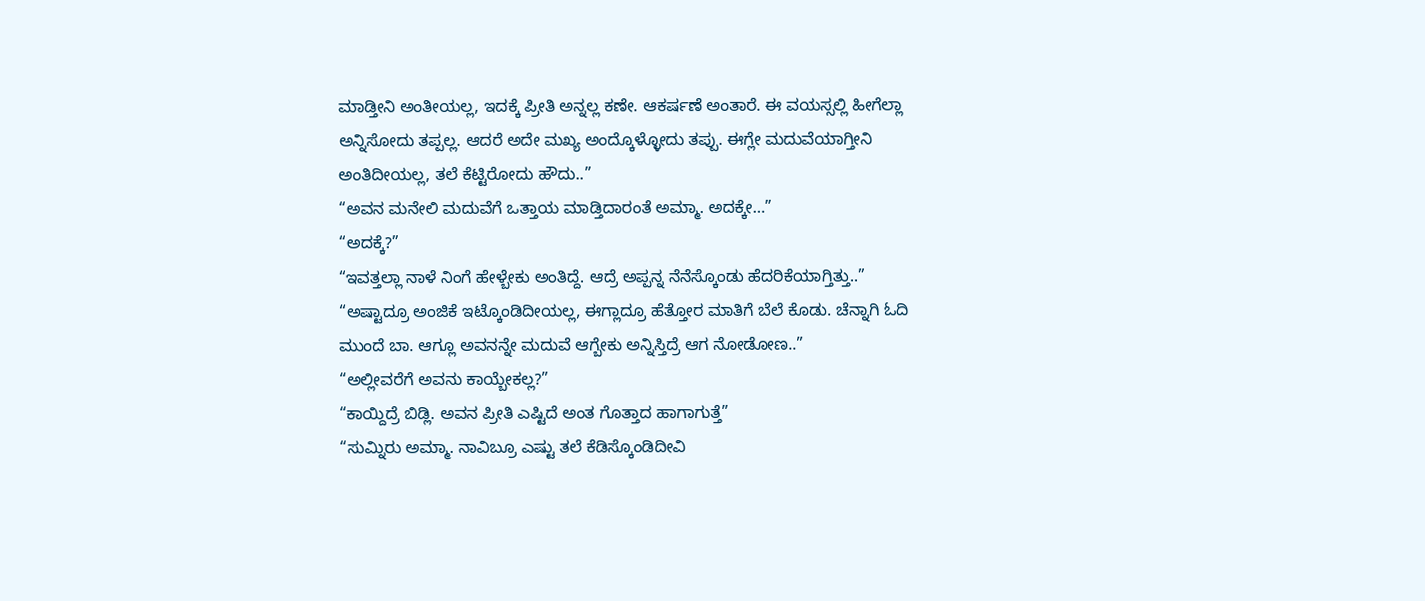ಮಾಡ್ತೀನಿ ಅಂತೀಯಲ್ಲ, ಇದಕ್ಕೆ ಪ್ರೀತಿ ಅನ್ನಲ್ಲ ಕಣೇ. ಆಕರ್ಷಣೆ ಅಂತಾರೆ. ಈ ವಯಸ್ಸಲ್ಲಿ ಹೀಗೆಲ್ಲಾ ಅನ್ನಿಸೋದು ತಪ್ಪಲ್ಲ. ಆದರೆ ಅದೇ ಮಖ್ಯ ಅಂದ್ಕೊಳ್ಳೋದು ತಪ್ಪು. ಈಗ್ಲೇ ಮದುವೆಯಾಗ್ತೀನಿ ಅಂತಿದೀಯಲ್ಲ, ತಲೆ ಕೆಟ್ಟಿರೋದು ಹೌದು..”
“ಅವನ ಮನೇಲಿ ಮದುವೆಗೆ ಒತ್ತಾಯ ಮಾಡ್ತಿದಾರಂತೆ ಅಮ್ಮಾ. ಅದಕ್ಕೇ…”
“ಅದಕ್ಕೆ?”
“ಇವತ್ತಲ್ಲಾ ನಾಳೆ ನಿಂಗೆ ಹೇಳ್ಬೇಕು ಅಂತಿದ್ದೆ. ಆದ್ರೆ ಅಪ್ಪನ್ನ ನೆನೆಸ್ಕೊಂಡು ಹೆದರಿಕೆಯಾಗ್ತಿತ್ತು..”
“ಅಷ್ಟಾದ್ರೂ ಅಂಜಿಕೆ ಇಟ್ಕೊಂಡಿದೀಯಲ್ಲ, ಈಗ್ಲಾದ್ರೂ ಹೆತ್ತೋರ ಮಾತಿಗೆ ಬೆಲೆ ಕೊಡು. ಚೆನ್ನಾಗಿ ಓದಿ ಮುಂದೆ ಬಾ. ಆಗ್ಲೂ ಅವನನ್ನೇ ಮದುವೆ ಆಗ್ಬೇಕು ಅನ್ನಿಸ್ತಿದ್ರೆ ಆಗ ನೋಡೋಣ..”
“ಅಲ್ಲೀವರೆಗೆ ಅವನು ಕಾಯ್ಬೇಕಲ್ಲ?”
“ಕಾಯ್ದಿದ್ರೆ ಬಿಡ್ಲಿ. ಅವನ ಪ್ರೀತಿ ಎಷ್ಟಿದೆ ಅಂತ ಗೊತ್ತಾದ ಹಾಗಾಗುತ್ತೆ”
“ಸುಮ್ನಿರು ಅಮ್ಮಾ. ನಾವಿಬ್ರೂ ಎಷ್ಟು ತಲೆ ಕೆಡಿಸ್ಕೊಂಡಿದೀವಿ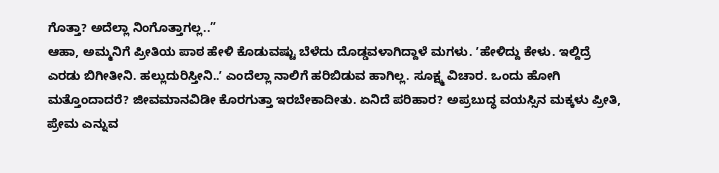ಗೊತ್ತಾ? ಅದೆಲ್ಲಾ ನಿಂಗೊತ್ತಾಗಲ್ಲ..”
ಆಹಾ, ಅಮ್ಮನಿಗೆ ಪ್ರೀತಿಯ ಪಾಠ ಹೇಳಿ ಕೊಡುವಷ್ಟು ಬೆಳೆದು ದೊಡ್ಡವಳಾಗಿದ್ದಾಳೆ ಮಗಳು. ʼಹೇಳಿದ್ದು ಕೇಳು. ಇಲ್ದಿದ್ರೆ ಎರಡು ಬಿಗೀತೀನಿ. ಹಲ್ಲುದುರಿಸ್ತೀನಿ..ʼ ಎಂದೆಲ್ಲಾ ನಾಲಿಗೆ ಹರಿಬಿಡುವ ಹಾಗಿಲ್ಲ. ಸೂಕ್ಷ್ಮ ವಿಚಾರ. ಒಂದು ಹೋಗಿ ಮತ್ತೊಂದಾದರೆ? ಜೀವಮಾನವಿಡೀ ಕೊರಗುತ್ತಾ ಇರಬೇಕಾದೀತು. ಏನಿದೆ ಪರಿಹಾರ? ಅಪ್ರಬುದ್ಧ ವಯಸ್ಸಿನ ಮಕ್ಕಳು ಪ್ರೀತಿ, ಪ್ರೇಮ ಎನ್ನುವ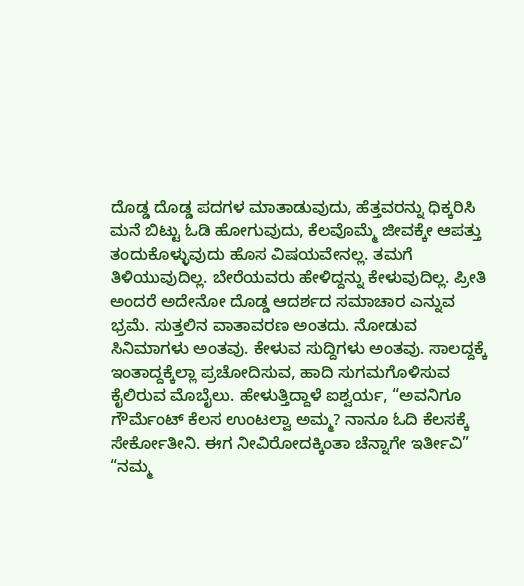ದೊಡ್ಡ ದೊಡ್ಡ ಪದಗಳ ಮಾತಾಡುವುದು, ಹೆತ್ತವರನ್ನು ಧಿಕ್ಕರಿಸಿ ಮನೆ ಬಿಟ್ಟು ಓಡಿ ಹೋಗುವುದು, ಕೆಲವೊಮ್ಮೆ ಜೀವಕ್ಕೇ ಆಪತ್ತು ತಂದುಕೊಳ್ಳುವುದು ಹೊಸ ವಿಷಯವೇನಲ್ಲ. ತಮಗೆ ತಿಳಿಯುವುದಿಲ್ಲ. ಬೇರೆಯವರು ಹೇಳಿದ್ದನ್ನು ಕೇಳುವುದಿಲ್ಲ. ಪ್ರೀತಿ ಅಂದರೆ ಅದೇನೋ ದೊಡ್ಡ ಆದರ್ಶದ ಸಮಾಚಾರ ಎನ್ನುವ ಭ್ರಮೆ. ಸುತ್ತಲಿನ ವಾತಾವರಣ ಅಂತದು. ನೋಡುವ ಸಿನಿಮಾಗಳು ಅಂತವು. ಕೇಳುವ ಸುದ್ದಿಗಳು ಅಂತವು. ಸಾಲದ್ದಕ್ಕೆ ಇಂತಾದ್ದಕ್ಕೆಲ್ಲಾ ಪ್ರಚೋದಿಸುವ, ಹಾದಿ ಸುಗಮಗೊಳಿಸುವ ಕೈಲಿರುವ ಮೊಬೈಲು. ಹೇಳುತ್ತಿದ್ದಾಳೆ ಐಶ್ವರ್ಯ, “ಅವನಿಗೂ ಗೌರ್ಮೆಂಟ್‌ ಕೆಲಸ ಉಂಟಲ್ವಾ ಅಮ್ಮ? ನಾನೂ ಓದಿ ಕೆಲಸಕ್ಕೆ ಸೇರ್ಕೋತೀನಿ. ಈಗ ನೀವಿರೋದಕ್ಕಿಂತಾ ಚೆನ್ನಾಗೇ ಇರ್ತೀವಿ”
“ನಮ್ಮ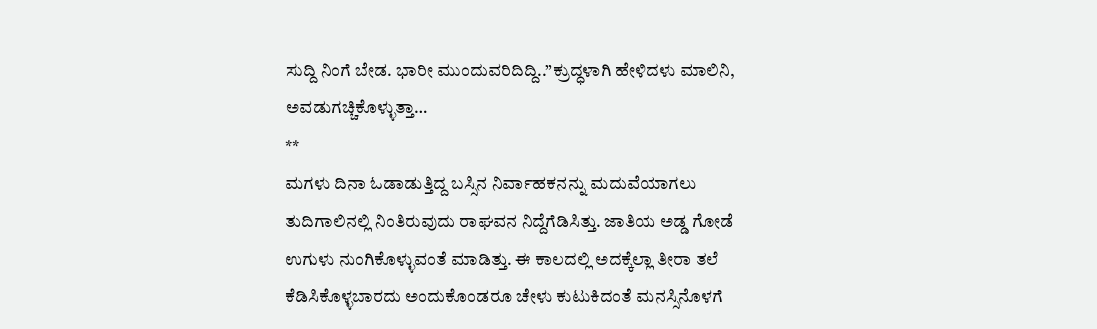ಸುದ್ದಿ ನಿಂಗೆ ಬೇಡ. ಭಾರೀ ಮುಂದುವರಿದಿದ್ದಿ..”ಕ್ರುದ್ಧಳಾಗಿ ಹೇಳಿದಳು ಮಾಲಿನಿ, ಅವಡುಗಚ್ಚಿಕೊಳ್ಳುತ್ತಾ…
**
ಮಗಳು ದಿನಾ ಓಡಾಡುತ್ತಿದ್ದ ಬಸ್ಸಿನ ನಿರ್ವಾಹಕನನ್ನು ಮದುವೆಯಾಗಲು ತುದಿಗಾಲಿನಲ್ಲಿ ನಿಂತಿರುವುದು ರಾಘವನ ನಿದ್ದೆಗೆಡಿಸಿತ್ತು. ಜಾತಿಯ ಅಡ್ಡ ಗೋಡೆ ಉಗುಳು ನುಂಗಿಕೊಳ್ಳುವಂತೆ ಮಾಡಿತ್ತು. ಈ ಕಾಲದಲ್ಲಿ ಅದಕ್ಕೆಲ್ಲಾ ತೀರಾ ತಲೆ ಕೆಡಿಸಿಕೊಳ್ಳಬಾರದು ಅಂದುಕೊಂಡರೂ ಚೇಳು ಕುಟುಕಿದಂತೆ ಮನಸ್ಸಿನೊಳಗೆ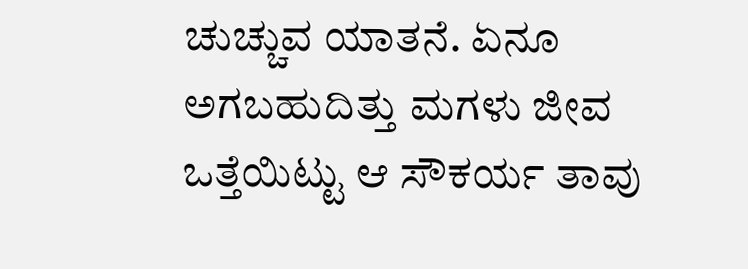ಚುಚ್ಚುವ ಯಾತನೆ. ಏನೂ ಅಗಬಹುದಿತ್ತು ಮಗಳು ಜೀವ ಒತ್ತೆಯಿಟ್ಟು ಆ ಸೌಕರ್ಯ ತಾವು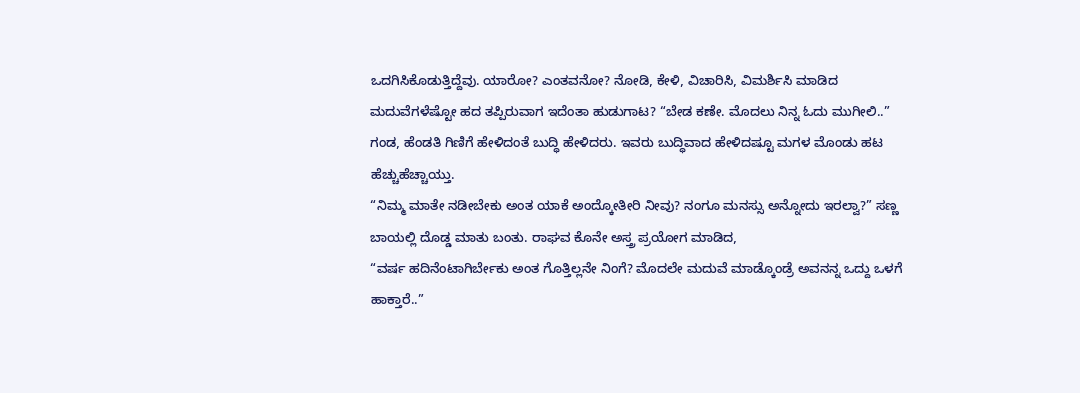ಒದಗಿಸಿಕೊಡುತ್ತಿದ್ದೆವು. ಯಾರೋ? ಎಂತವನೋ? ನೋಡಿ, ಕೇಳಿ, ವಿಚಾರಿಸಿ, ವಿಮರ್ಶಿಸಿ ಮಾಡಿದ ಮದುವೆಗಳೆಷ್ಟೋ ಹದ ತಪ್ಪಿರುವಾಗ ಇದೆಂತಾ ಹುಡುಗಾಟ? “ಬೇಡ ಕಣೇ. ಮೊದಲು ನಿನ್ನ ಓದು ಮುಗೀಲಿ..” ಗಂಡ, ಹೆಂಡತಿ ಗಿಣಿಗೆ ಹೇಳಿದಂತೆ ಬುದ್ಧಿ ಹೇಳಿದರು. ಇವರು ಬುದ್ಧಿವಾದ ಹೇಳಿದಷ್ಟೂ ಮಗಳ ಮೊಂಡು ಹಟ ಹೆಚ್ಚುಹೆಚ್ಚಾಯ್ತು.
“ನಿಮ್ಮ ಮಾತೇ ನಡೀಬೇಕು ಅಂತ ಯಾಕೆ ಅಂದ್ಕೋತೀರಿ ನೀವು? ನಂಗೂ ಮನಸ್ಸು ಅನ್ನೋದು ಇರಲ್ವಾ?” ಸಣ್ಣ ಬಾಯಲ್ಲಿ ದೊಡ್ಡ ಮಾತು ಬಂತು. ರಾಘವ ಕೊನೇ ಅಸ್ತ್ರ ಪ್ರಯೋಗ ಮಾಡಿದ,
“ವರ್ಷ ಹದಿನೆಂಟಾಗಿರ್ಬೇಕು ಅಂತ ಗೊತ್ತಿಲ್ಲನೇ ನಿಂಗೆ? ಮೊದಲೇ ಮದುವೆ ಮಾಡ್ಕೊಂಡ್ರೆ ಅವನನ್ನ ಒದ್ದು ಒಳಗೆ ಹಾಕ್ತಾರೆ..”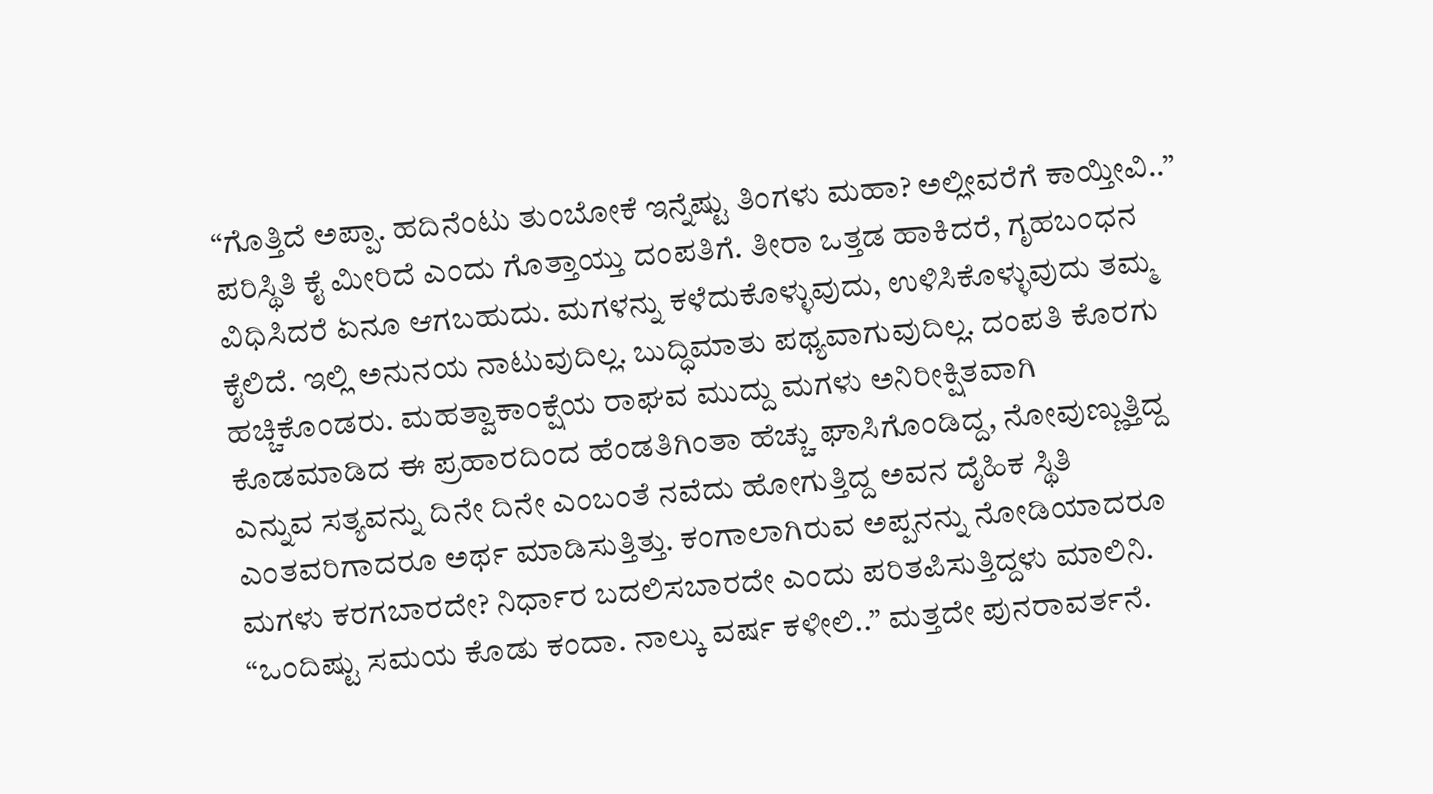“ಗೊತ್ತಿದೆ ಅಪ್ಪಾ. ಹದಿನೆಂಟು ತುಂಬೋಕೆ ಇನ್ನೆಷ್ಟು ತಿಂಗಳು ಮಹಾ? ಅಲ್ಲೀವರೆಗೆ ಕಾಯ್ತೀವಿ..”
ಪರಿಸ್ಥಿತಿ ಕೈ ಮೀರಿದೆ ಎಂದು ಗೊತ್ತಾಯ್ತು ದಂಪತಿಗೆ. ತೀರಾ ಒತ್ತಡ ಹಾಕಿದರೆ, ಗೃಹಬಂಧನ ವಿಧಿಸಿದರೆ ಏನೂ ಆಗಬಹುದು. ಮಗಳನ್ನು ಕಳೆದುಕೊಳ್ಳುವುದು, ಉಳಿಸಿಕೊಳ್ಳುವುದು ತಮ್ಮ ಕೈಲಿದೆ. ಇಲ್ಲಿ ಅನುನಯ ನಾಟುವುದಿಲ್ಲ. ಬುದ್ಧಿಮಾತು ಪಥ್ಯವಾಗುವುದಿಲ್ಲ. ದಂಪತಿ ಕೊರಗು ಹಚ್ಚಿಕೊಂಡರು. ಮಹತ್ವಾಕಾಂಕ್ಷೆಯ ರಾಘವ ಮುದ್ದು ಮಗಳು ಅನಿರೀಕ್ಷಿತವಾಗಿ ಕೊಡಮಾಡಿದ ಈ ಪ್ರಹಾರದಿಂದ ಹೆಂಡತಿಗಿಂತಾ ಹೆಚ್ಚು ಘಾಸಿಗೊಂಡಿದ್ದ, ನೋವುಣ್ಣುತ್ತಿದ್ದ ಎನ್ನುವ ಸತ್ಯವನ್ನು ದಿನೇ ದಿನೇ ಎಂಬಂತೆ ನವೆದು ಹೋಗುತ್ತಿದ್ದ ಅವನ ದೈಹಿಕ ಸ್ಥಿತಿ ಎಂತವರಿಗಾದರೂ ಅರ್ಥ ಮಾಡಿಸುತ್ತಿತ್ತು. ಕಂಗಾಲಾಗಿರುವ ಅಪ್ಪನನ್ನು ನೋಡಿಯಾದರೂ ಮಗಳು ಕರಗಬಾರದೇ? ನಿರ್ಧಾರ ಬದಲಿಸಬಾರದೇ ಎಂದು ಪರಿತಪಿಸುತ್ತಿದ್ದಳು ಮಾಲಿನಿ.
“ಒಂದಿಷ್ಟು ಸಮಯ ಕೊಡು ಕಂದಾ. ನಾಲ್ಕು ವರ್ಷ ಕಳೀಲಿ..” ಮತ್ತದೇ ಪುನರಾವರ್ತನೆ.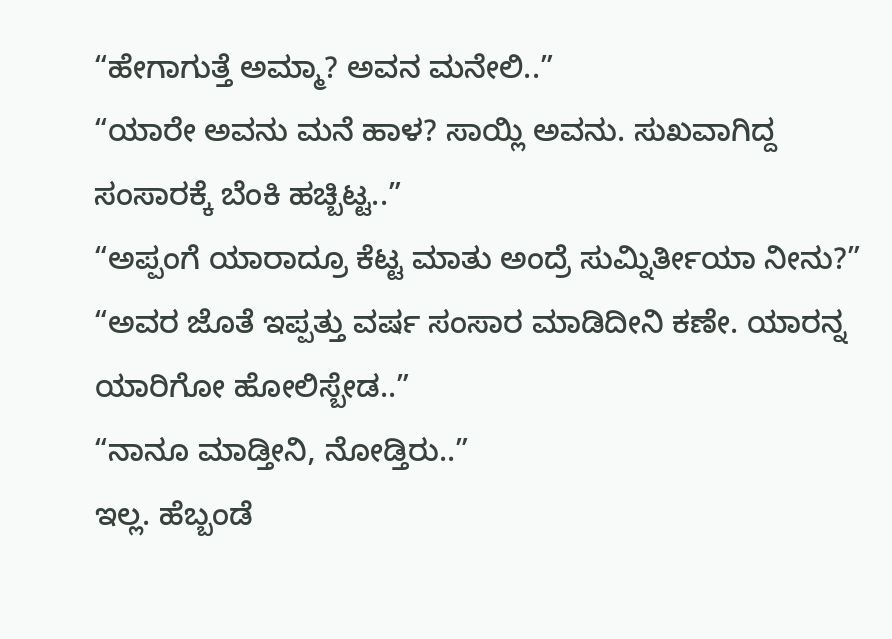“ಹೇಗಾಗುತ್ತೆ ಅಮ್ಮಾ? ಅವನ ಮನೇಲಿ..”
“ಯಾರೇ ಅವನು ಮನೆ ಹಾಳ? ಸಾಯ್ಲಿ ಅವನು. ಸುಖವಾಗಿದ್ದ ಸಂಸಾರಕ್ಕೆ ಬೆಂಕಿ ಹಚ್ಬಿಟ್ಟ..”
“ಅಪ್ಪಂಗೆ ಯಾರಾದ್ರೂ ಕೆಟ್ಟ ಮಾತು ಅಂದ್ರೆ ಸುಮ್ನಿರ್ತೀಯಾ ನೀನು?”
“ಅವರ ಜೊತೆ ಇಪ್ಪತ್ತು ವರ್ಷ ಸಂಸಾರ ಮಾಡಿದೀನಿ ಕಣೇ. ಯಾರನ್ನ ಯಾರಿಗೋ ಹೋಲಿಸ್ಬೇಡ..”
“ನಾನೂ ಮಾಡ್ತೀನಿ, ನೋಡ್ತಿರು..”
ಇಲ್ಲ. ಹೆಬ್ಬಂಡೆ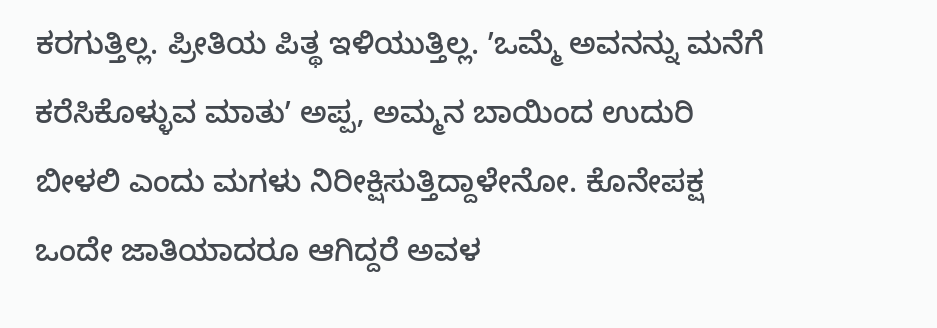ಕರಗುತ್ತಿಲ್ಲ. ಪ್ರೀತಿಯ ಪಿತ್ಥ ಇಳಿಯುತ್ತಿಲ್ಲ. ʼಒಮ್ಮೆ ಅವನನ್ನು ಮನೆಗೆ ಕರೆಸಿಕೊಳ್ಳುವ ಮಾತುʼ ಅಪ್ಪ, ಅಮ್ಮನ ಬಾಯಿಂದ ಉದುರಿ ಬೀಳಲಿ ಎಂದು ಮಗಳು ನಿರೀಕ್ಷಿಸುತ್ತಿದ್ದಾಳೇನೋ. ಕೊನೇಪಕ್ಷ ಒಂದೇ ಜಾತಿಯಾದರೂ ಆಗಿದ್ದರೆ ಅವಳ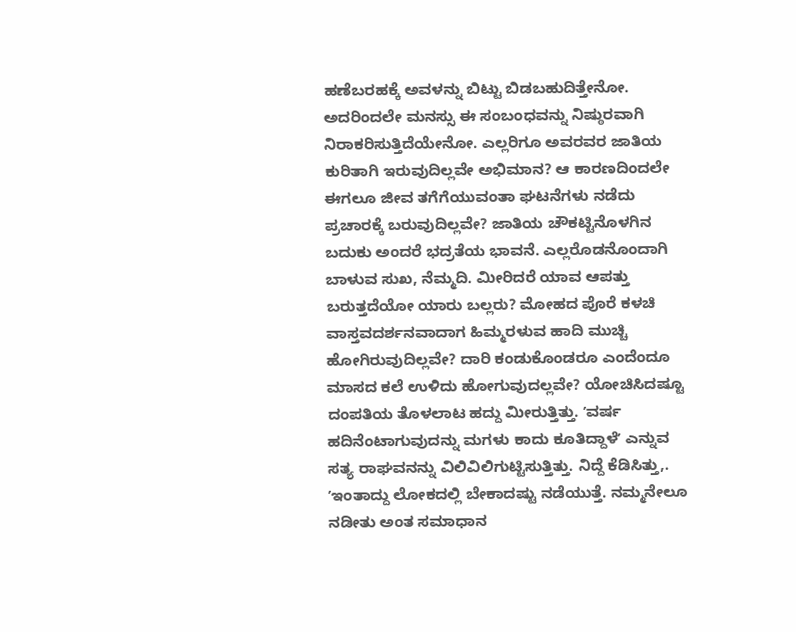ಹಣೆಬರಹಕ್ಕೆ ಅವಳನ್ನು ಬಿಟ್ಟು ಬಿಡಬಹುದಿತ್ತೇನೋ. ಅದರಿಂದಲೇ ಮನಸ್ಸು ಈ ಸಂಬಂಧವನ್ನು ನಿಷ್ಠುರವಾಗಿ ನಿರಾಕರಿಸುತ್ತಿದೆಯೇನೋ. ಎಲ್ಲರಿಗೂ ಅವರವರ ಜಾತಿಯ ಕುರಿತಾಗಿ ಇರುವುದಿಲ್ಲವೇ ಅಭಿಮಾನ? ಆ ಕಾರಣದಿಂದಲೇ ಈಗಲೂ ಜೀವ ತಗೆಗೆಯುವಂತಾ ಘಟನೆಗಳು ನಡೆದು ಪ್ರಚಾರಕ್ಕೆ ಬರುವುದಿಲ್ಲವೇ? ಜಾತಿಯ ಚೌಕಟ್ಟಿನೊಳಗಿನ ಬದುಕು ಅಂದರೆ ಭದ್ರತೆಯ ಭಾವನೆ. ಎಲ್ಲರೊಡನೊಂದಾಗಿ ಬಾಳುವ ಸುಖ, ನೆಮ್ಮದಿ. ಮೀರಿದರೆ ಯಾವ ಆಪತ್ತು ಬರುತ್ತದೆಯೋ ಯಾರು ಬಲ್ಲರು? ಮೋಹದ ಪೊರೆ ಕಳಚಿ ವಾಸ್ತವದರ್ಶನವಾದಾಗ ಹಿಮ್ಮರಳುವ ಹಾದಿ ಮುಚ್ಚಿ ಹೋಗಿರುವುದಿಲ್ಲವೇ? ದಾರಿ ಕಂಡುಕೊಂಡರೂ ಎಂದೆಂದೂ ಮಾಸದ ಕಲೆ ಉಳಿದು ಹೋಗುವುದಲ್ಲವೇ? ಯೋಚಿಸಿದಷ್ಟೂ ದಂಪತಿಯ ತೊಳಲಾಟ ಹದ್ದು ಮೀರುತ್ತಿತ್ತು. ʼವರ್ಷ ಹದಿನೆಂಟಾಗುವುದನ್ನು ಮಗಳು ಕಾದು ಕೂತಿದ್ದಾಳೆʼ ಎನ್ನುವ ಸತ್ಯ ರಾಘವನನ್ನು ವಿಲಿವಿಲಿಗುಟ್ಟಿಸುತ್ತಿತ್ತು. ನಿದ್ದೆ ಕೆಡಿಸಿತ್ತು,. ʼಇಂತಾದ್ದು ಲೋಕದಲ್ಲಿ ಬೇಕಾದಷ್ಟು ನಡೆಯುತ್ತೆ. ನಮ್ಮನೇಲೂ ನಡೀತು ಅಂತ ಸಮಾಧಾನ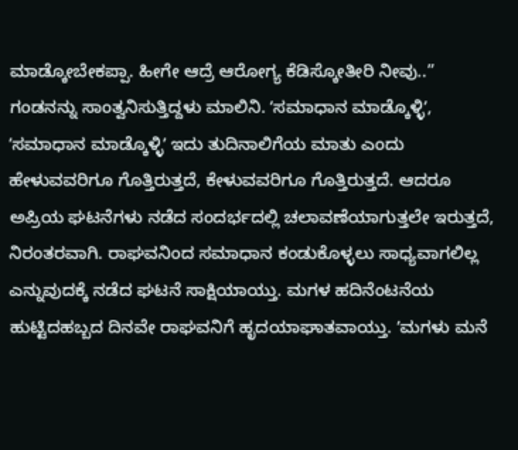ಮಾಡ್ಕೋಬೇಕಪ್ಪಾ. ಹೀಗೇ ಆದ್ರೆ ಆರೋಗ್ಯ ಕೆಡಿಸ್ಕೋತೀರಿ ನೀವು..” ಗಂಡನನ್ನು ಸಾಂತ್ವನಿಸುತ್ತಿದ್ದಳು ಮಾಲಿನಿ. ʼಸಮಾಧಾನ ಮಾಡ್ಕೊಳ್ಳಿʼ, ʼಸಮಾಧಾನ ಮಾಡ್ಕೊಳ್ಳಿʼ ಇದು ತುದಿನಾಲಿಗೆಯ ಮಾತು ಎಂದು ಹೇಳುವವರಿಗೂ ಗೊತ್ತಿರುತ್ತದೆ, ಕೇಳುವವರಿಗೂ ಗೊತ್ತಿರುತ್ತದೆ. ಆದರೂ ಅಪ್ರಿಯ ಘಟನೆಗಳು ನಡೆದ ಸಂದರ್ಭದಲ್ಲಿ ಚಲಾವಣೆಯಾಗುತ್ತಲೇ ಇರುತ್ತದೆ, ನಿರಂತರವಾಗಿ. ರಾಘವನಿಂದ ಸಮಾಧಾನ ಕಂಡುಕೊಳ್ಳಲು ಸಾಧ್ಯವಾಗಲಿಲ್ಲ ಎನ್ನುವುದಕ್ಕೆ ನಡೆದ ಘಟನೆ ಸಾಕ್ಷಿಯಾಯ್ತು. ಮಗಳ ಹದಿನೆಂಟನೆಯ ಹುಟ್ಟಿದಹಬ್ಬದ ದಿನವೇ ರಾಘವನಿಗೆ ಹೃದಯಾಘಾತವಾಯ್ತು. ʼಮಗಳು ಮನೆ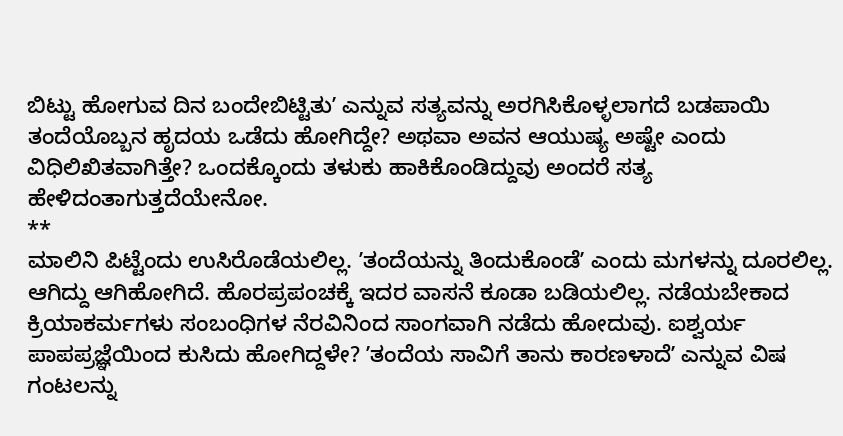ಬಿಟ್ಟು ಹೋಗುವ ದಿನ ಬಂದೇಬಿಟ್ಟಿತುʼ ಎನ್ನುವ ಸತ್ಯವನ್ನು ಅರಗಿಸಿಕೊಳ್ಳಲಾಗದೆ ಬಡಪಾಯಿ ತಂದೆಯೊಬ್ಬನ ಹೃದಯ ಒಡೆದು ಹೋಗಿದ್ದೇ? ಅಥವಾ ಅವನ ಆಯುಷ್ಯ ಅಷ್ಟೇ ಎಂದು ವಿಧಿಲಿಖಿತವಾಗಿತ್ತೇ? ಒಂದಕ್ಕೊಂದು ತಳುಕು ಹಾಕಿಕೊಂಡಿದ್ದುವು ಅಂದರೆ ಸತ್ಯ ಹೇಳಿದಂತಾಗುತ್ತದೆಯೇನೋ.
**
ಮಾಲಿನಿ ಪಿಟ್ಟೆಂದು ಉಸಿರೊಡೆಯಲಿಲ್ಲ. ʼತಂದೆಯನ್ನು ತಿಂದುಕೊಂಡೆʼ ಎಂದು ಮಗಳನ್ನು ದೂರಲಿಲ್ಲ. ಆಗಿದ್ದು ಆಗಿಹೋಗಿದೆ. ಹೊರಪ್ರಪಂಚಕ್ಕೆ ಇದರ ವಾಸನೆ ಕೂಡಾ ಬಡಿಯಲಿಲ್ಲ. ನಡೆಯಬೇಕಾದ ಕ್ರಿಯಾಕರ್ಮಗಳು ಸಂಬಂಧಿಗಳ ನೆರವಿನಿಂದ ಸಾಂಗವಾಗಿ ನಡೆದು ಹೋದುವು. ಐಶ್ವರ್ಯ ಪಾಪಪ್ರಜ್ಞೆಯಿಂದ ಕುಸಿದು ಹೋಗಿದ್ದಳೇ? ʼತಂದೆಯ ಸಾವಿಗೆ ತಾನು ಕಾರಣಳಾದೆʼ ಎನ್ನುವ ವಿಷ ಗಂಟಲನ್ನು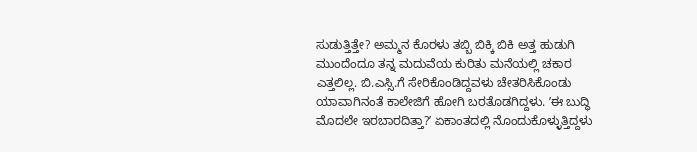ಸುಡುತ್ತಿತ್ತೇ? ಅಮ್ಮನ ಕೊರಳು ತಬ್ಬಿ ಬಿಕ್ಕಿ ಬಿಕಿ ಅತ್ತ ಹುಡುಗಿ ಮುಂದೆಂದೂ ತನ್ನ ಮದುವೆಯ ಕುರಿತು ಮನೆಯಲ್ಲಿ ಚಕಾರ ಎತ್ತಲಿಲ್ಲ. ಬಿ.ಎಸ್ಸಿ.ಗೆ ಸೇರಿಕೊಂಡಿದ್ದವಳು ಚೇತರಿಸಿಕೊಂಡು ಯಾವಾಗಿನಂತೆ ಕಾಲೇಜಿಗೆ ಹೋಗಿ ಬರತೊಡಗಿದ್ದಳು. ʼಈ ಬುದ್ಧಿ ಮೊದಲೇ ಇರಬಾರದಿತ್ತಾ?ʼ ಏಕಾಂತದಲ್ಲಿ ನೊಂದುಕೊಳ್ಳುತ್ತಿದ್ದಳು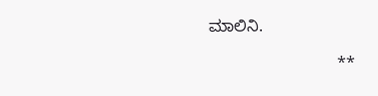ಮಾಲಿನಿ.

                            **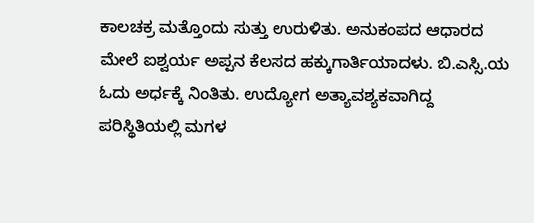ಕಾಲಚಕ್ರ ಮತ್ತೊಂದು ಸುತ್ತು ಉರುಳಿತು. ಅನುಕಂಪದ ಆಧಾರದ ಮೇಲೆ ಐಶ್ವರ್ಯ ಅಪ್ಪನ ಕೆಲಸದ ಹಕ್ಕುಗಾರ್ತಿಯಾದಳು. ಬಿ.ಎಸ್ಸಿ.ಯ ಓದು ಅರ್ಧಕ್ಕೆ ನಿಂತಿತು. ಉದ್ಯೋಗ ಅತ್ಯಾವಶ್ಯಕವಾಗಿದ್ದ ಪರಿಸ್ಥಿತಿಯಲ್ಲಿ ಮಗಳ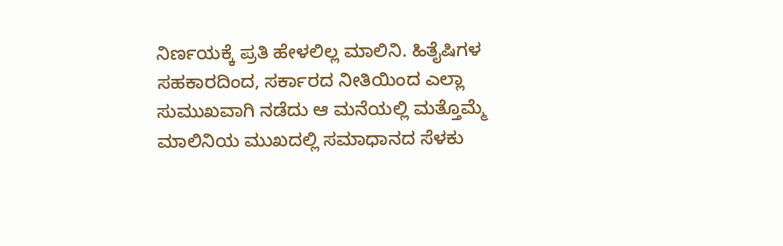ನಿರ್ಣಯಕ್ಕೆ ಪ್ರತಿ ಹೇಳಲಿಲ್ಲ ಮಾಲಿನಿ. ಹಿತೈಷಿಗಳ ಸಹಕಾರದಿಂದ, ಸರ್ಕಾರದ ನೀತಿಯಿಂದ ಎಲ್ಲಾ ಸುಮುಖವಾಗಿ ನಡೆದು ಆ ಮನೆಯಲ್ಲಿ ಮತ್ತೊಮ್ಮೆ ಮಾಲಿನಿಯ ಮುಖದಲ್ಲಿ ಸಮಾಧಾನದ ಸೆಳಕು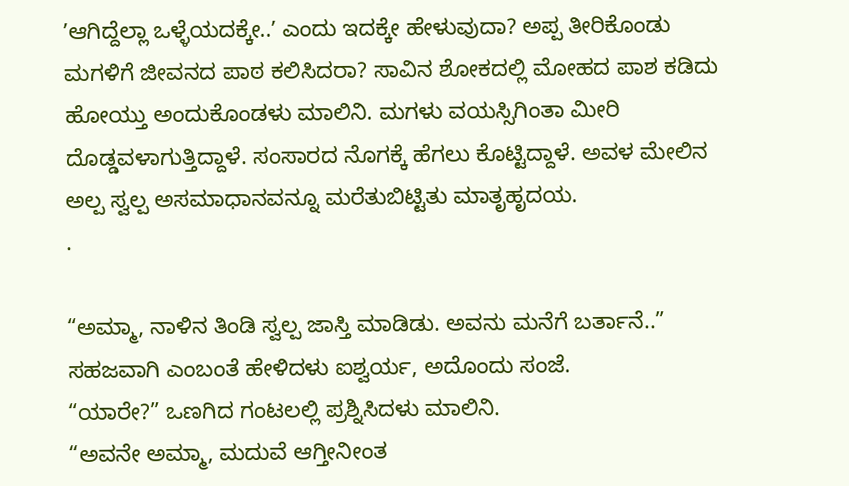ʼಆಗಿದ್ದೆಲ್ಲಾ ಒಳ್ಳೆಯದಕ್ಕೇ..ʼ ಎಂದು ಇದಕ್ಕೇ ಹೇಳುವುದಾ? ಅಪ್ಪ ತೀರಿಕೊಂಡು ಮಗಳಿಗೆ ಜೀವನದ ಪಾಠ ಕಲಿಸಿದರಾ? ಸಾವಿನ ಶೋಕದಲ್ಲಿ ಮೋಹದ ಪಾಶ ಕಡಿದು ಹೋಯ್ತು ಅಂದುಕೊಂಡಳು ಮಾಲಿನಿ. ಮಗಳು ವಯಸ್ಸಿಗಿಂತಾ ಮೀರಿ ದೊಡ್ಡವಳಾಗುತ್ತಿದ್ದಾಳೆ. ಸಂಸಾರದ ನೊಗಕ್ಕೆ ಹೆಗಲು ಕೊಟ್ಟಿದ್ದಾಳೆ. ಅವಳ ಮೇಲಿನ ಅಲ್ಪ ಸ್ವಲ್ಪ ಅಸಮಾಧಾನವನ್ನೂ ಮರೆತುಬಿಟ್ಟಿತು ಮಾತೃಹೃದಯ.
.

“ಅಮ್ಮಾ, ನಾಳಿನ ತಿಂಡಿ ಸ್ವಲ್ಪ ಜಾಸ್ತಿ ಮಾಡಿಡು. ಅವನು ಮನೆಗೆ ಬರ್ತಾನೆ..” ಸಹಜವಾಗಿ ಎಂಬಂತೆ ಹೇಳಿದಳು ಐಶ್ವರ್ಯ, ಅದೊಂದು ಸಂಜೆ.
“ಯಾರೇ?” ಒಣಗಿದ ಗಂಟಲಲ್ಲಿ ಪ್ರಶ್ನಿಸಿದಳು ಮಾಲಿನಿ.
“ಅವನೇ ಅಮ್ಮಾ, ಮದುವೆ ಆಗ್ತೀನೀಂತ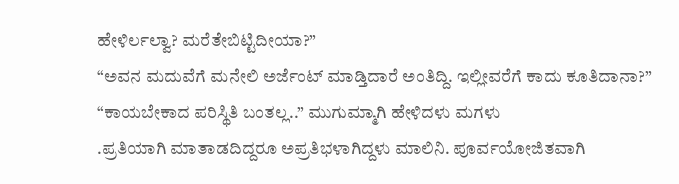ಹೇಳಿರ್ಲಲ್ವಾ? ಮರೆತೇಬಿಟ್ಟಿದೀಯಾ?”
“ಅವನ ಮದುವೆಗೆ ಮನೇಲಿ ಅರ್ಜೆಂಟ್‌ ಮಾಡ್ತಿದಾರೆ ಅಂತಿದ್ದಿ. ಇಲ್ಲೀವರೆಗೆ ಕಾದು ಕೂತಿದಾನಾ?”
“ಕಾಯಬೇಕಾದ ಪರಿಸ್ಥಿತಿ ಬಂತಲ್ಲ..” ಮುಗುಮ್ಮಾಗಿ ಹೇಳಿದಳು ಮಗಳು
.ಪ್ರತಿಯಾಗಿ ಮಾತಾಡದಿದ್ದರೂ ಅಪ್ರತಿಭಳಾಗಿದ್ದಳು ಮಾಲಿನಿ. ಪೂರ್ವಯೋಜಿತವಾಗಿ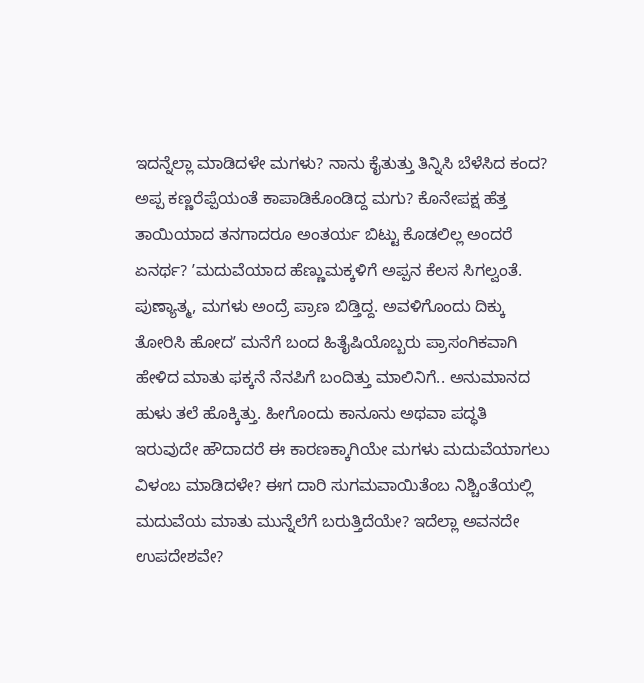ಇದನ್ನೆಲ್ಲಾ ಮಾಡಿದಳೇ ಮಗಳು? ನಾನು ಕೈತುತ್ತು ತಿನ್ನಿಸಿ ಬೆಳೆಸಿದ ಕಂದ? ಅಪ್ಪ ಕಣ್ಣರೆಪ್ಪೆಯಂತೆ ಕಾಪಾಡಿಕೊಂಡಿದ್ದ ಮಗು? ಕೊನೇಪಕ್ಷ ಹೆತ್ತ ತಾಯಿಯಾದ ತನಗಾದರೂ ಅಂತರ್ಯ ಬಿಟ್ಟು ಕೊಡಲಿಲ್ಲ ಅಂದರೆ ಏನರ್ಥ? ʼಮದುವೆಯಾದ ಹೆಣ್ಣುಮಕ್ಕಳಿಗೆ ಅಪ್ಪನ ಕೆಲಸ ಸಿಗಲ್ವಂತೆ. ಪುಣ್ಯಾತ್ಮ, ಮಗಳು ಅಂದ್ರೆ ಪ್ರಾಣ ಬಿಡ್ತಿದ್ದ. ಅವಳಿಗೊಂದು ದಿಕ್ಕು ತೋರಿಸಿ ಹೋದʼ ಮನೆಗೆ ಬಂದ ಹಿತೈಷಿಯೊಬ್ಬರು ಪ್ರಾಸಂಗಿಕವಾಗಿ ಹೇಳಿದ ಮಾತು ಫಕ್ಕನೆ ನೆನಪಿಗೆ ಬಂದಿತ್ತು ಮಾಲಿನಿಗೆ.. ಅನುಮಾನದ ಹುಳು ತಲೆ ಹೊಕ್ಕಿತ್ತು. ಹೀಗೊಂದು ಕಾನೂನು ಅಥವಾ ಪದ್ಧತಿ ಇರುವುದೇ ಹೌದಾದರೆ ಈ ಕಾರಣಕ್ಕಾಗಿಯೇ ಮಗಳು ಮದುವೆಯಾಗಲು ವಿಳಂಬ ಮಾಡಿದಳೇ? ಈಗ ದಾರಿ ಸುಗಮವಾಯಿತೆಂಬ ನಿಶ್ಚಿಂತೆಯಲ್ಲಿ ಮದುವೆಯ ಮಾತು ಮುನ್ನೆಲೆಗೆ ಬರುತ್ತಿದೆಯೇ? ಇದೆಲ್ಲಾ ಅವನದೇ ಉಪದೇಶವೇ?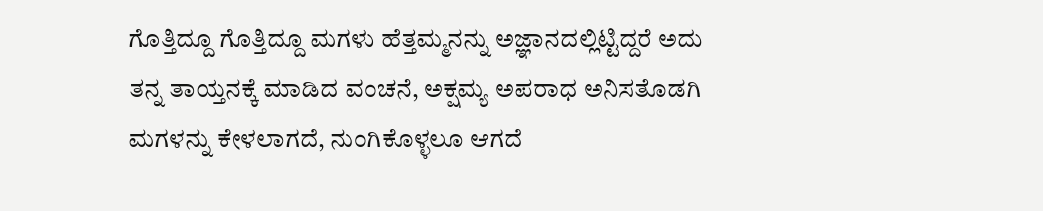ಗೊತ್ತಿದ್ದೂ ಗೊತ್ತಿದ್ದೂ ಮಗಳು ಹೆತ್ತಮ್ಮನನ್ನು ಅಜ್ಞಾನದಲ್ಲಿಟ್ಟಿದ್ದರೆ ಅದು ತನ್ನ ತಾಯ್ತನಕ್ಕೆ ಮಾಡಿದ ವಂಚನೆ, ಅಕ್ಷಮ್ಯ ಅಪರಾಧ ಅನಿಸತೊಡಗಿ ಮಗಳನ್ನು ಕೇಳಲಾಗದೆ, ನುಂಗಿಕೊಳ್ಳಲೂ ಆಗದೆ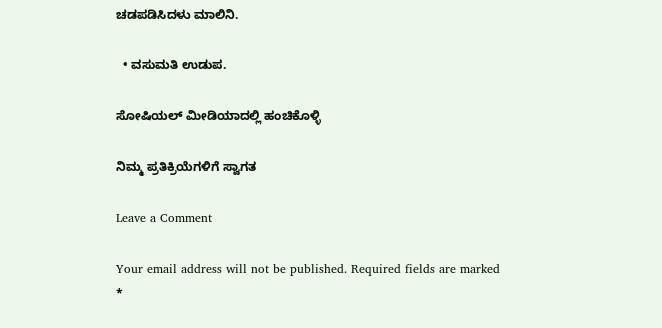ಚಡಪಡಿಸಿದಳು ಮಾಲಿನಿ.

  • ವಸುಮತಿ ಉಡುಪ.

ಸೋಷಿಯಲ್‌ ಮೀಡಿಯಾದಲ್ಲಿ ಹಂಚಿಕೊಳ್ಳಿ

ನಿಮ್ಮ ಪ್ರತಿಕ್ರಿಯೆಗಳಿಗೆ ಸ್ವಾಗತ

Leave a Comment

Your email address will not be published. Required fields are marked *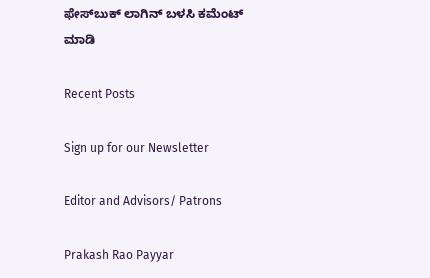ಫೇಸ್‌ಬುಕ್‌ ಲಾಗಿನ್ ಬಳಸಿ ಕಮೆಂಟ್‌ ಮಾಡಿ

Recent Posts

Sign up for our Newsletter

Editor and Advisors/ Patrons

Prakash Rao Payyar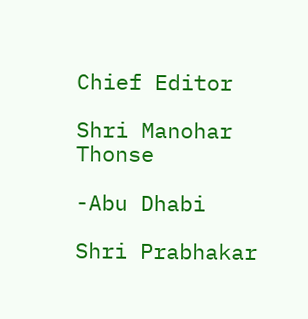Chief Editor

Shri Manohar Thonse

-Abu Dhabi

Shri Prabhakar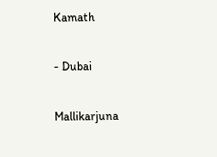Kamath

- Dubai

Mallikarjuna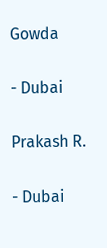Gowda

- Dubai

Prakash R.

- Dubai